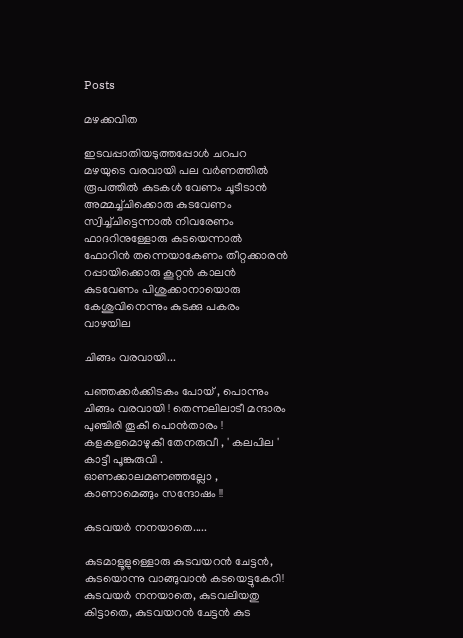Posts

മഴക്കവിത

ഇടവപ്പാതിയടുത്തപ്പോള്‍ ചറപറ മഴയുടെ വരവായി പല വര്‍ണത്തില്‍ രൂപത്തില്‍ കുടകള്‍ വേണം ചൂടീടാന്‍ അമ്മച്ച്ചിക്കൊരു കുടവേണം സ്വിച്ച്ചിട്ടെന്നാല്‍ നിവരേണം ഫാദറിനുള്ളോരു കുടയെന്നാല്‍ ഫോറിന്‍ തന്നെയാകേണം തീറ്റക്കാരന്‍ റപ്പായിക്കൊരു കൂറ്റന്‍ കാലന്‍ കുടവേണം പിശുക്കാനായൊരു കേശുവിനെന്നും കുടക്കു പകരം വാഴയില

ചിങ്ങം വരവായി...

പഞ്ഞക്കര്‍ക്കിടകം പോയ് , പൊന്നും ചിങ്ങം വരവായി ! തെന്നലിലാടീ മന്ദാരം പുഞ്ചിരി തൂകീ പൊന്‍താരം ! കളക‍ളമൊഴുകീ തേനരുവീ , ' കലപില ' കാട്ടീ പൂങ്കുരുവി . ഓണക്കാലമണഞ്ഞല്ലോ , കാണാമെങ്ങും സന്ദോഷം !!

കുടവയര്‍ നനയാതെ.....

കുടമാളൂളുള്ളൊരു കുടവയറന്‍ ചേട്ടന്‍, കുടയൊന്നു വാങ്ങുവാന്‍ കടയെട്ടുകേറി! കുടവയര്‍ നനയാതെ, കുടവലിയതു കിട്ടാതെ, കുടവയറന്‍ ചേട്ടന്‍ കുട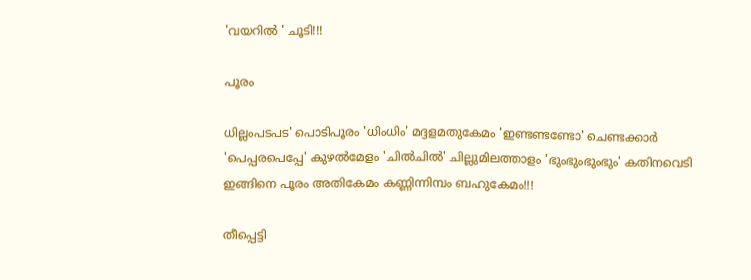'വയറില്‍ ' ചൂടി!!!

പൂരം

ധില്ലംപടപട' പൊടിപൂരം 'ധിംധിം' മദ്ദളമതുകേമം 'ഇണ്ടണ്ടണ്ടോ' ചെണ്ടക്കാര്‍ 'പെപ്പരപെപ്പേ' കുഴല്‍മേളം 'ചില്‍ചില്‍' ചില്ലുമിലത്താളം 'ഭുംഭുംഭുംഭും' കതിനവെടി ഇങ്ങിനെ പൂരം അതികേമം കണ്ണിന്നിമ്പം ബഹുകേമം!!!

തീപ്പെട്ടി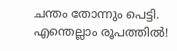ചന്തം തോന്നും പെട്ടി. എന്തെല്ലാം രൂപത്തില്‍!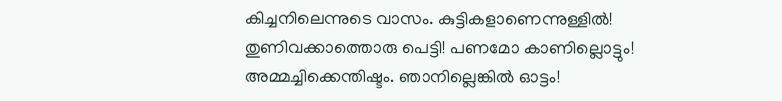കിച്ചനിലെന്നുടെ വാസം. കുട്ടികളാണെന്നുള്ളില്‍! തുണിവക്കാത്തൊരു പെട്ടി! പണമോ കാണില്ലൊട്ടും! അമ്മച്ചിക്കെന്തിഷ്ടം. ഞാനില്ലെങ്കില്‍ ഓട്ടം!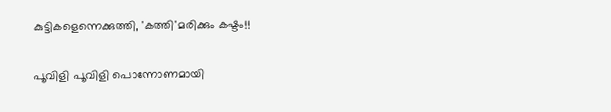കുട്ടികളെന്നെക്കുത്തി, 'കത്തി'മരിക്കും കഷ്ടം!!

പൂവിളി പൂവിളി പൊന്നോണമായി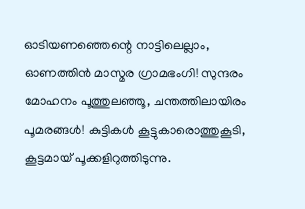ഓടിയണഞ്ഞെന്റെ നാട്ടിലെല്ലാം, ഓണത്തിന്‍ മാസ്മര ഗ്രാമഭംഗി! സുന്ദരം മോഹനം പൂത്തുലഞ്ഞൂ, ചന്തത്തിലായിരം പൂമരങ്ങള്‍! കുട്ടികള്‍ കൂട്ടുകാരൊത്തുകൂടി, കൂട്ടമായ് പൂക്കളിറുത്തിടുന്നു.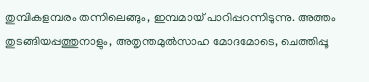തുമ്പികളമ്പരം തന്നിലെങ്ങും, ഇമ്പമായ് പാറിപ്പറന്നിടുന്നു. അത്തം തുടങ്ങിയപ്പത്തുനാളും, അതൃന്തമുല്‍സാഹ മോദമോടെ, ചെത്തിപ്പൂ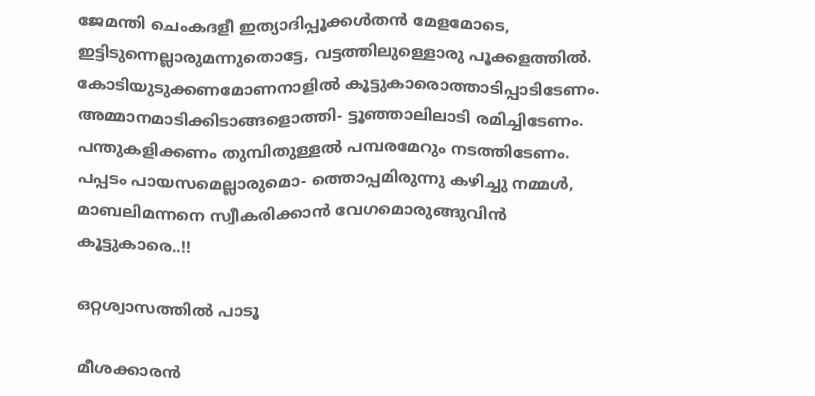ജേമന്തി ചെംകദളീ ഇത്യാദിപ്പൂക്കള്‍തന്‍ മേളമോടെ, ഇട്ടിടുന്നെല്ലാരുമന്നുതൊട്ടേ, വട്ടത്തിലുള്ളൊരു പൂക്കളത്തില്‍. കോടിയുടുക്കണമോണനാളില്‍ കൂട്ടുകാരൊത്താടിപ്പാടിടേണം. അമ്മാനമാടിക്കിടാങ്ങളൊത്തി- ട്ടൂഞ്ഞാലിലാടി രമിച്ചിടേണം. പന്തുകളിക്കണം തുമ്പിതുള്ളല്‍ പമ്പരമേറും നടത്തിടേണം. പപ്പടം പായസമെല്ലാരുമൊ- ത്തൊപ്പമിരുന്നു കഴിച്ചു നമ്മള്‍, മാബലിമന്നനെ സ്വീകരിക്കാന്‍ വേഗമൊരുങ്ങുവിന്‍ കൂട്ടുകാരെ..!!

ഒറ്റശ്വാസത്തില്‍ പാടൂ

മീശക്കാരന്‍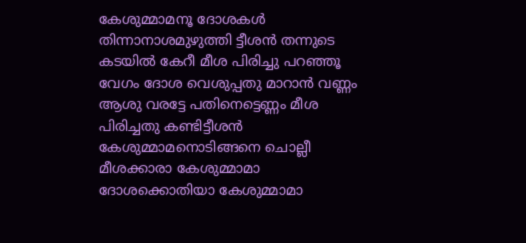കേശുമ്മാമനൂ ദോശകള്‍ തിന്നാനാശമുഴുത്തി ട്ടീശന്‍ തന്നുടെ കടയില്‍ കേറീ മീശ പിരിച്ചു പറഞ്ഞൂ വേഗം ദോശ വെശുപ്പതു മാറാന്‍ വണ്ണം ആശു വരട്ടേ പതിനെട്ടെണ്ണം മീശ പിരിച്ചതു കണ്ടിട്ടീശന്‍ കേശുമ്മാമനൊടിങ്ങനെ ചൊല്ലീ മീശക്കാരാ കേശുമ്മാമാ ദോശക്കൊതിയാ കേശുമ്മാമാ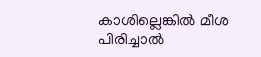കാശില്ലെങ്കില്‍ മീശ പിരിച്ചാല്‍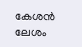കേശന്‍ ലേശം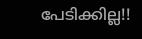പേടിക്കില്ല!!